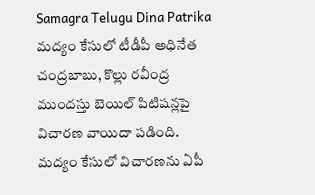Samagra Telugu Dina Patrika
మద్యం కేసులో టీడీపీ అధినేత చంద్రబాబు, కొల్లు రవీంద్ర ముందస్తు బెయిల్ పిటిషన్లపై విచారణ వాయిదా పడింది. మద్యం కేసులో విచారణను ఏపీ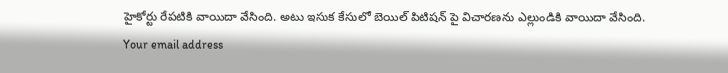హైకోర్టు రేపటికి వాయిదా వేసింది. అటు ఇసుక కేసులో బెయిల్ పిటిషన్ పై విచారణను ఎల్లుండికి వాయిదా వేసింది.
Your email address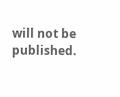will not be published.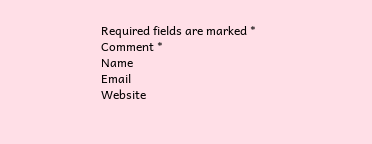Required fields are marked *
Comment *
Name
Email
Website